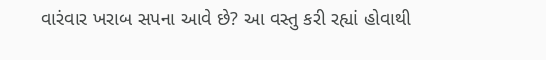વારંવાર ખરાબ સપના આવે છે? આ વસ્તુ કરી રહ્યાં હોવાથી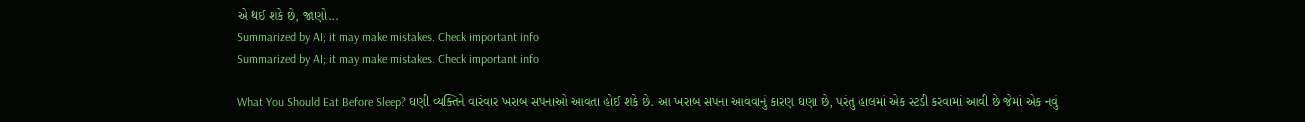એ થઈ શકે છે, જાણો...
Summarized by AI; it may make mistakes. Check important info
Summarized by AI; it may make mistakes. Check important info

What You Should Eat Before Sleep? ઘણી વ્યક્તિને વારંવાર ખરાબ સપનાઓ આવતા હોઈ શકે છે. આ ખરાબ સપના આવવાનું કારણ ઘણા છે, પરંતુ હાલમાં એક સ્ટડી કરવામાં આવી છે જેમાં એક નવું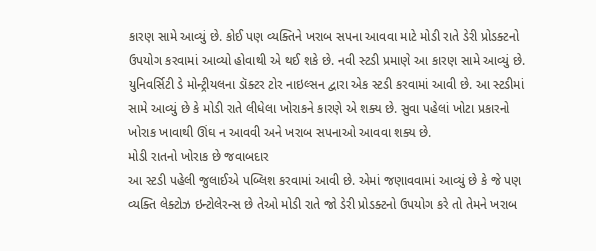કારણ સામે આવ્યું છે. કોઈ પણ વ્યક્તિને ખરાબ સપના આવવા માટે મોડી રાતે ડેરી પ્રોડક્ટનો ઉપયોગ કરવામાં આવ્યો હોવાથી એ થઈ શકે છે. નવી સ્ટડી પ્રમાણે આ કારણ સામે આવ્યું છે. યુનિવર્સિટી ડે મોન્ટ્રીયલના ડૉક્ટર ટોર નાઇલ્સન દ્વારા એક સ્ટડી કરવામાં આવી છે. આ સ્ટડીમાં સામે આવ્યું છે કે મોડી રાતે લીધેલા ખોરાકને કારણે એ શક્ય છે. સુવા પહેલાં ખોટા પ્રકારનો ખોરાક ખાવાથી ઊંઘ ન આવવી અને ખરાબ સપનાઓ આવવા શક્ય છે.
મોડી રાતનો ખોરાક છે જવાબદાર
આ સ્ટડી પહેલી જુલાઈએ પબ્લિશ કરવામાં આવી છે. એમાં જણાવવામાં આવ્યું છે કે જે પણ વ્યક્તિ લેક્ટોઝ ઇન્ટોલેરન્સ છે તેઓ મોડી રાતે જો ડેરી પ્રોડક્ટનો ઉપયોગ કરે તો તેમને ખરાબ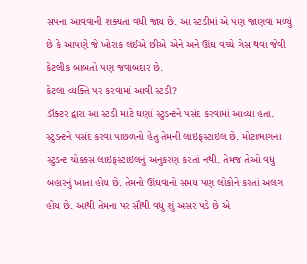સપના આવવાની શક્યતા વધી જાય છે. આ સ્ટડીમાં એ પણ જાણવા મળ્યું છે કે આપણે જે ખોરાક લઈએ છીએ એને અને ઊંઘ વચ્ચે ગેસ થવા જેવી કેટલીક બાબતો પણ જવાબદાર છે.
કેટલા વ્યક્તિ પર કરવામાં આવી સ્ટડી?
ડૉક્ટર દ્વારા આ સ્ટડી માટે ઘણાં સ્ટુડન્ટને પસંદ કરવામાં આવ્યા હતા. સ્ટુડન્ટને પસંદ કરવા પાછળનો હેતુ તેમની લાઇફસ્ટાઇલ છે. મોટાભાગના સ્ટુડન્ટ ચોક્કસ લાઇફસ્ટાઇલનું અનુકરણ કરતાં નથી. તેમજ તેઓ વધુ બહારનું ખાતા હોય છે. તેમનો ઊંઘવાનો સમય પણ લોકોને કરતાં અલગ હોય છે. આથી તેમના પર સૌથી વધુ શું અસર પડે છે એ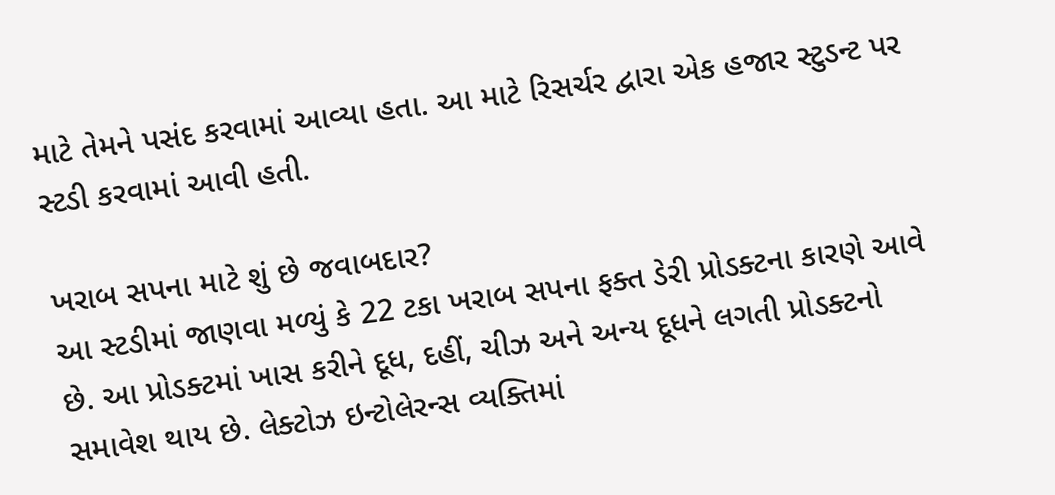માટે તેમને પસંદ કરવામાં આવ્યા હતા. આ માટે રિસર્ચર દ્વારા એક હજાર સ્ટુડન્ટ પર સ્ટડી કરવામાં આવી હતી.

ખરાબ સપના માટે શું છે જવાબદાર?
આ સ્ટડીમાં જાણવા મળ્યું કે 22 ટકા ખરાબ સપના ફક્ત ડેરી પ્રોડક્ટના કારણે આવે છે. આ પ્રોડક્ટમાં ખાસ કરીને દૂધ, દહીં, ચીઝ અને અન્ય દૂધને લગતી પ્રોડક્ટનો સમાવેશ થાય છે. લેક્ટોઝ ઇન્ટોલેરન્સ વ્યક્તિમાં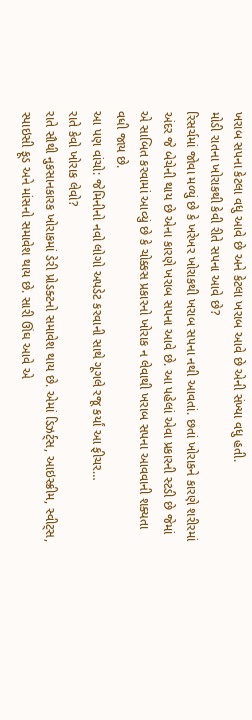ખરાબ સપના કેટલા વધુ આવે છે અને કેટલા ખરાબ આવે છે એની સંખ્યા વધુ હતી.
મોડી રાતના ખોરાકથી કેવી રીતે સપના આવે છે?
રિસર્ચમાં જોવા મળ્યું છે કે ખરેખર ખોરાકથી ખરાબ સપના નથી આવતાં. છતાં ખોરાકને કારણે શરીરમાં અંદર જે બેચેની થાય છે એના કારણે ખરાબ સપના આવે છે. આ પહેલાં એવા પ્રકારની સ્ટડી છે જેમાં એ સાબિત કરવામાં આવ્યું છે કે ચોક્કસ પ્રકારનો ખોરાક ન લેવાથી ખરાબ સપના આવવાની શક્યતા વધી જાય છે.
આ પણ વાંચો: જેમિનીનો નવો લોગો અપડેટ કરવાની સાથે ગૂગલે રજૂ કર્યાં આ ફીચર…
રાતે કેવો ખોરાક લેવો?
રાતે સૌથી નુકસાનકારક ખોરાકમાં ડેરી પ્રોડક્ટનો સમાવેશ થાય છે. એમાં ડિઝર્ટ્સ, આઇસ્ક્રીમ, સ્વીટ્સ, સ્પાઇસી ફૂડ અને માંસનો સમાવેશ થાય છે. સારી ઊંઘ આવે એ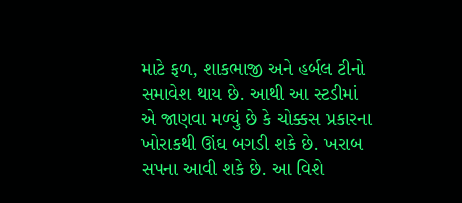માટે ફળ, શાકભાજી અને હર્બલ ટીનો સમાવેશ થાય છે. આથી આ સ્ટડીમાં એ જાણવા મળ્યું છે કે ચોક્કસ પ્રકારના ખોરાકથી ઊંઘ બગડી શકે છે. ખરાબ સપના આવી શકે છે. આ વિશે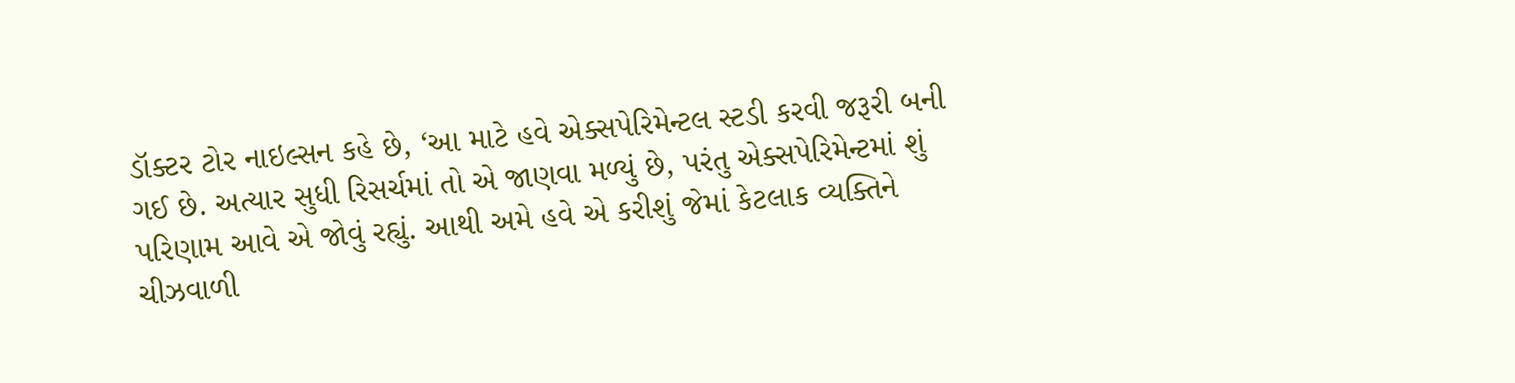ડૉક્ટર ટોર નાઇલ્સન કહે છે, ‘આ માટે હવે એક્સપેરિમેન્ટલ સ્ટડી કરવી જરૂરી બની ગઈ છે. અત્યાર સુધી રિસર્ચમાં તો એ જાણવા મળ્યું છે, પરંતુ એક્સપેરિમેન્ટમાં શું પરિણામ આવે એ જોવું રહ્યું. આથી અમે હવે એ કરીશું જેમાં કેટલાક વ્યક્તિને ચીઝવાળી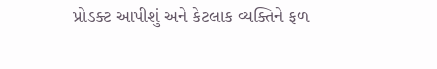પ્રોડક્ટ આપીશું અને કેટલાક વ્યક્તિને ફળ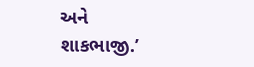અને શાકભાજી.’